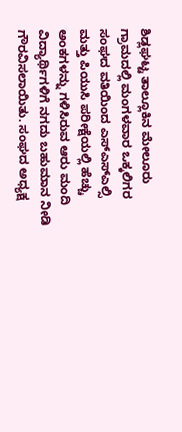ಶಿಡ್ಲಘಟ್ಟ ತಾಲ್ಲೂಕಿನ ಮೇಲೂರು ಗ್ರಾಮದಲ್ಲಿ ಮಂಗಳವಾರ ಒಕ್ಕಲಿಗರ ಸಂಘದ ವತಿಯಿಂದ ಎಸ್ಎಸ್ಎಲ್ಸಿ ಮತ್ತು ಪಿಯುಸಿ ಪರೀಕ್ಷೆಯಲ್ಲಿ ಹೆಚ್ಚು ಅಂಕಗಳನ್ನು ಗಳಿಸಿರುವ ಆರು ಮಂದಿ ವಿದ್ಯಾರ್ಥಿಗಳಿಗೆ ನಗದು ಬಹುಮಾನ ನೀಡಿ ಗೌರವಿಸಲಾಯಿತು. ಸಂಘದ ಅಧ್ಯಕ್ಷ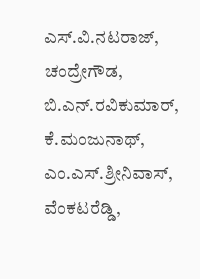ಎಸ್.ವಿ.ನಟರಾಜ್, ಚಂದ್ರೇಗೌಡ, ಬಿ.ಎನ್.ರವಿಕುಮಾರ್, ಕೆ.ಮಂಜುನಾಥ್, ಎಂ.ಎಸ್.ಶ್ರೀನಿವಾಸ್, ವೆಂಕಟರೆಡ್ಡಿ,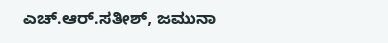ಎಚ್.ಆರ್.ಸತೀಶ್, ಜಮುನಾ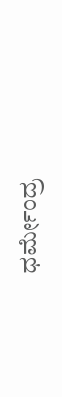ಧರ್ಮೇಂದ್ರ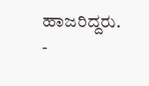ಹಾಜರಿದ್ದರು.
-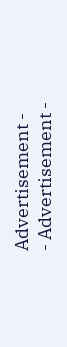Advertisement -
- Advertisement -